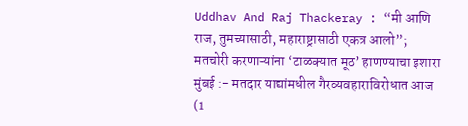Uddhav And Raj Thackeray : “मी आणि राज, तुमच्यासाठी, महाराष्ट्रासाठी एकत्र आलो”; मतचोरी करणाऱ्यांना ‘टाळक्यात मूठ’ हाणण्याचा इशारा
मुंबई :- मतदार याद्यांमधील गैरव्यवहाराविरोधात आज (1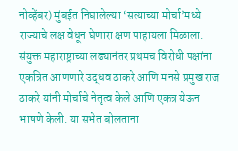नोव्हेंबर) मुंबईत निघालेल्या ‘सत्याच्या मोर्चा’मध्ये राज्याचे लक्ष वेधून घेणारा क्षण पाहायला मिळाला. संयुक्त महाराष्ट्राच्या लढ्यानंतर प्रथमच विरोधी पक्षांना एकत्रित आणणारे उद्धव ठाकरे आणि मनसे प्रमुख राज ठाकरे यांनी मोर्चाचे नेतृत्व केले आणि एकत्र येऊन भाषणे केली. या सभेत बोलताना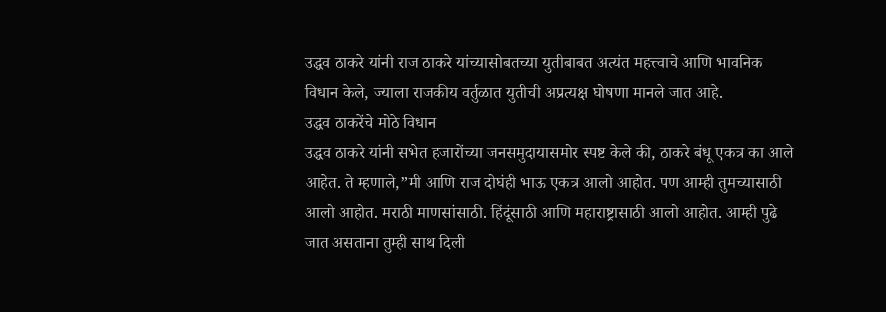उद्धव ठाकरे यांनी राज ठाकरे यांच्यासोबतच्या युतीबाबत अत्यंत महत्त्वाचे आणि भावनिक विधान केले, ज्याला राजकीय वर्तुळात युतीची अप्रत्यक्ष घोषणा मानले जात आहे.
उद्धव ठाकरेंचे मोठे विधान
उद्धव ठाकरे यांनी सभेत हजारोंच्या जनसमुदायासमोर स्पष्ट केले की, ठाकरे बंधू एकत्र का आले आहेत. ते म्हणाले,”मी आणि राज दोघंही भाऊ एकत्र आलो आहोत. पण आम्ही तुमच्यासाठी आलो आहोत. मराठी माणसांसाठी. हिंदूंसाठी आणि महाराष्ट्रासाठी आलो आहोत. आम्ही पुढे जात असताना तुम्ही साथ दिली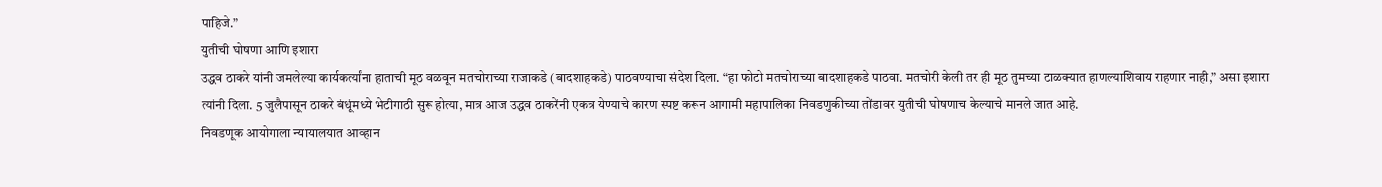पाहिजे.”
युतीची घोषणा आणि इशारा
उद्धव ठाकरे यांनी जमलेल्या कार्यकर्त्यांना हाताची मूठ वळवून मतचोराच्या राजाकडे (बादशाहकडे) पाठवण्याचा संदेश दिला. “हा फोटो मतचोराच्या बादशाहकडे पाठवा. मतचोरी केली तर ही मूठ तुमच्या टाळक्यात हाणल्याशिवाय राहणार नाही,” असा इशारा त्यांनी दिला. 5 जुलैपासून ठाकरे बंधूंमध्ये भेटीगाठी सुरू होत्या, मात्र आज उद्धव ठाकरेंनी एकत्र येण्याचे कारण स्पष्ट करून आगामी महापालिका निवडणुकीच्या तोंडावर युतीची घोषणाच केल्याचे मानले जात आहे.
निवडणूक आयोगाला न्यायालयात आव्हान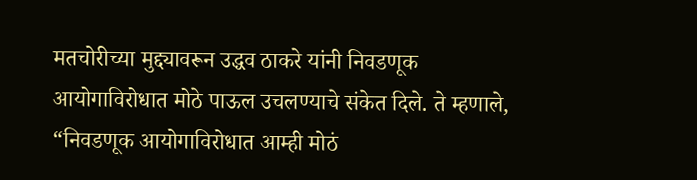मतचोरीच्या मुद्द्यावरून उद्धव ठाकरे यांनी निवडणूक आयोगाविरोधात मोठे पाऊल उचलण्याचे संकेत दिले. ते म्हणाले, “निवडणूक आयोगाविरोधात आम्ही मोठं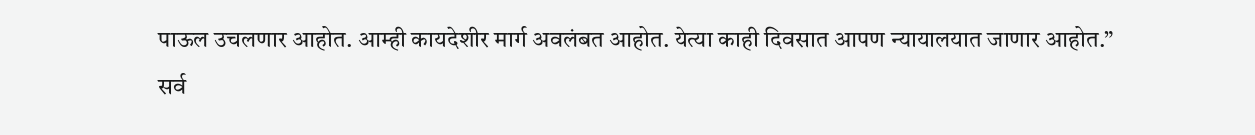पाऊल उचलणार आहोत. आम्ही कायदेशीर मार्ग अवलंबत आहोत. येत्या काही दिवसात आपण न्यायालयात जाणार आहोत.”
सर्व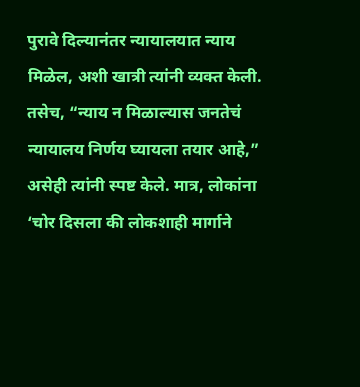पुरावे दिल्यानंतर न्यायालयात न्याय मिळेल, अशी खात्री त्यांनी व्यक्त केली. तसेच, “न्याय न मिळाल्यास जनतेचं न्यायालय निर्णय घ्यायला तयार आहे,” असेही त्यांनी स्पष्ट केले. मात्र, लोकांना ‘चोर दिसला की लोकशाही मार्गाने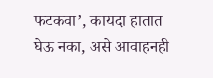फटकवा’, कायदा हातात घेऊ नका, असे आवाहनही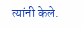त्यांनी केले.